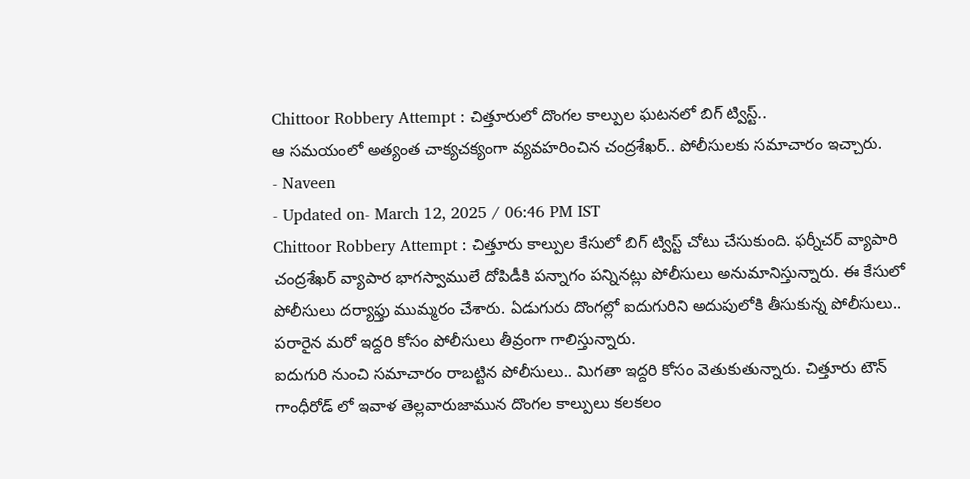Chittoor Robbery Attempt : చిత్తూరులో దొంగల కాల్పుల ఘటనలో బిగ్ ట్విస్ట్..
ఆ సమయంలో అత్యంత చాక్యచక్యంగా వ్యవహరించిన చంద్రశేఖర్.. పోలీసులకు సమాచారం ఇచ్చారు.
- Naveen
- Updated on- March 12, 2025 / 06:46 PM IST
Chittoor Robbery Attempt : చిత్తూరు కాల్పుల కేసులో బిగ్ ట్విస్ట్ చోటు చేసుకుంది. ఫర్నీచర్ వ్యాపారి చంద్రశేఖర్ వ్యాపార భాగస్వాములే దోపిడీకి పన్నాగం పన్నినట్లు పోలీసులు అనుమానిస్తున్నారు. ఈ కేసులో పోలీసులు దర్యాఫ్తు ముమ్మరం చేశారు. ఏడుగురు దొంగల్లో ఐదుగురిని అదుపులోకి తీసుకున్న పోలీసులు.. పరారైన మరో ఇద్దరి కోసం పోలీసులు తీవ్రంగా గాలిస్తున్నారు.
ఐదుగురి నుంచి సమాచారం రాబట్టిన పోలీసులు.. మిగతా ఇద్దరి కోసం వెతుకుతున్నారు. చిత్తూరు టౌన్ గాంధీరోడ్ లో ఇవాళ తెల్లవారుజామున దొంగల కాల్పులు కలకలం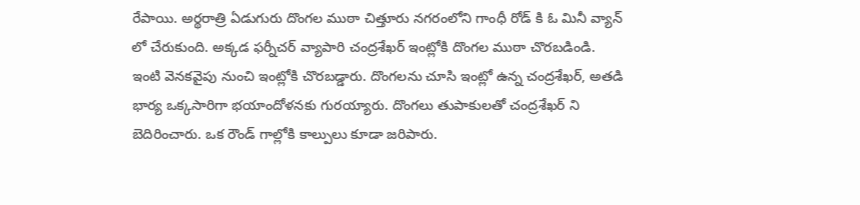రేపాయి. అర్థరాత్రి ఏడుగురు దొంగల ముఠా చిత్తూరు నగరంలోని గాంధీ రోడ్ కి ఓ మినీ వ్యాన్ లో చేరుకుంది. అక్కడ ఫర్నీచర్ వ్యాపారి చంద్రశేఖర్ ఇంట్లోకి దొంగల ముఠా చొరబడిండి.
ఇంటి వెనకవైపు నుంచి ఇంట్లోకి చొరబడ్డారు. దొంగలను చూసి ఇంట్లో ఉన్న చంద్రశేఖర్, అతడి భార్య ఒక్కసారిగా భయాందోళనకు గురయ్యారు. దొంగలు తుపాకులతో చంద్రశేఖర్ ని బెదిరించారు. ఒక రౌండ్ గాల్లోకి కాల్పులు కూడా జరిపారు.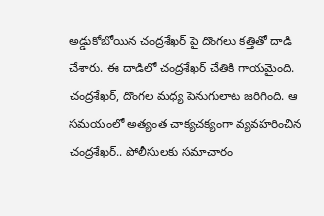అడ్డుకోబోయిన చంద్రశేఖర్ పై దొంగలు కత్తితో దాడి చేశారు. ఈ దాడిలో చంద్రశేఖర్ చేతికి గాయమైంది. చంద్రశేఖర్, దొంగల మధ్య పెనుగులాట జరిగింది. ఆ సమయంలో అత్యంత చాక్యచక్యంగా వ్యవహరించిన చంద్రశేఖర్.. పోలీసులకు సమాచారం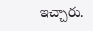ఇచ్చారు.